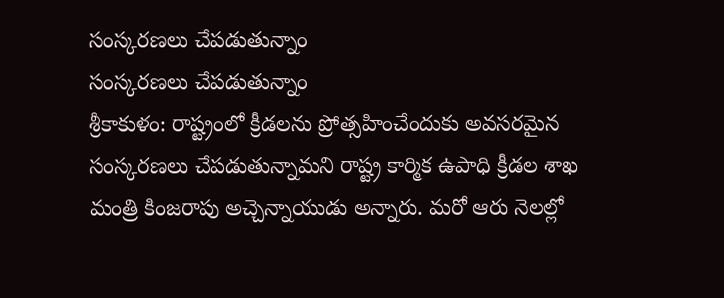సంస్కరణలు చేపడుతున్నాం
సంస్కరణలు చేపడుతున్నాం
శ్రీకాకుళం: రాష్ట్రంలో క్రీడలను ప్రోత్సహించేందుకు అవసరమైన సంస్కరణలు చేపడుతున్నామని రాష్ట్ర కార్మిక ఉపాధి క్రీడల శాఖ మంత్రి కింజరాపు అచ్చెన్నాయుడు అన్నారు. మరో ఆరు నెలల్లో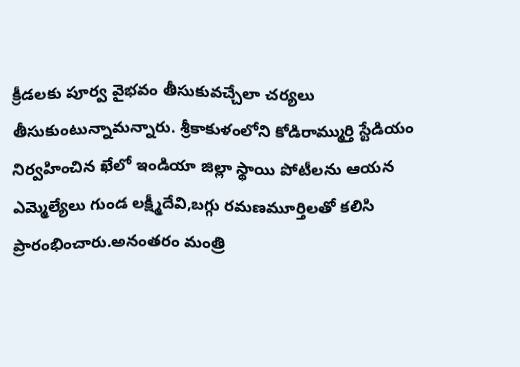క్రీడలకు పూర్వ వైభవం తీసుకువచ్చేలా చర్యలు తీసుకుంటున్నామన్నారు. శ్రీకాకుళంలోని కోడిరామ్ముర్తి స్టేడియం నిర్వహించిన ఖేలో ఇండియా జిల్లా స్థాయి పోటీలను ఆయన ఎమ్మెల్యేలు గుండ లక్ష్మీదేవి,బగ్గు రమణమూర్తిలతో కలిసి ప్రారంభించారు.అనంతరం మంత్రి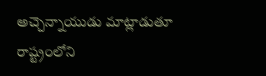అచ్చెన్నాయుడు మాట్లాడుతూ రాష్ట్రంలోని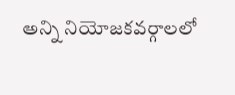అన్ని నియోజకవర్గాలలో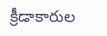క్రీడాకారుల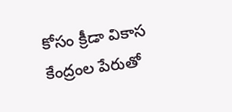కోసం క్రీడా వికాస కేంద్రంల పేరుతో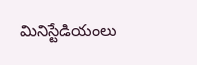మినిస్టేడియంలు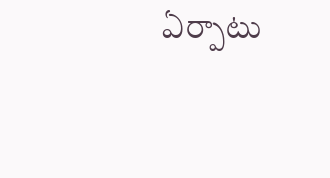ఏర్పాటు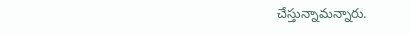చేస్తున్నామన్నారు.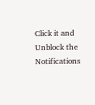Click it and Unblock the Notifications